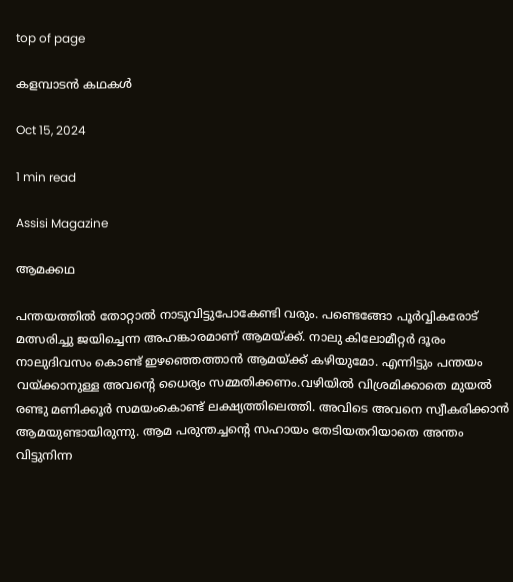top of page

കളമ്പാടന്‍ കഥകള്‍

Oct 15, 2024

1 min read

Assisi Magazine

ആമക്കഥ

പന്തയത്തില്‍ തോറ്റാല്‍ നാടുവിട്ടുപോകേണ്ടി വരും. പണ്ടെങ്ങോ പൂര്‍വ്വികരോട് മത്സരിച്ചു ജയിച്ചെന്ന അഹങ്കാരമാണ് ആമയ്ക്ക്. നാലു കിലോമീറ്റര്‍ ദൂരം നാലുദിവസം കൊണ്ട് ഇഴഞ്ഞെത്താന്‍ ആമയ്ക്ക് കഴിയുമോ. എന്നിട്ടും പന്തയം വയ്ക്കാനുള്ള അവന്‍റെ ധൈര്യം സമ്മതിക്കണം.വഴിയില്‍ വിശ്രമിക്കാതെ മുയല്‍ രണ്ടു മണിക്കൂര്‍ സമയംകൊണ്ട് ലക്ഷ്യത്തിലെത്തി. അവിടെ അവനെ സ്വീകരിക്കാന്‍ ആമയുണ്ടായിരുന്നു. ആമ പരുന്തച്ചന്‍റെ സഹായം തേടിയതറിയാതെ അന്തം വിട്ടുനിന്ന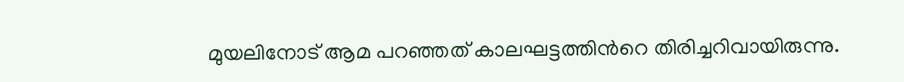മുയലിനോട് ആമ പറഞ്ഞത് കാലഘട്ടത്തിന്‍റെ തിരിച്ചറിവായിരുന്നു.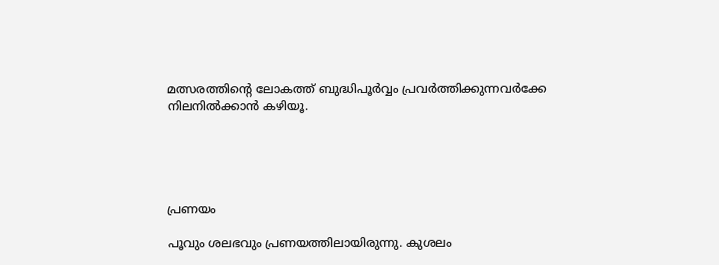മത്സരത്തിന്‍റെ ലോകത്ത് ബുദ്ധിപൂര്‍വ്വം പ്രവര്‍ത്തിക്കുന്നവര്‍ക്കേ നിലനില്‍ക്കാന്‍ കഴിയൂ.





പ്രണയം

പൂവും ശലഭവും പ്രണയത്തിലായിരുന്നു. കുശലം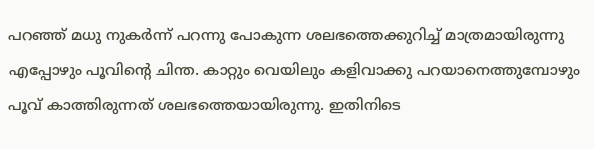പറഞ്ഞ് മധു നുകര്‍ന്ന് പറന്നു പോകുന്ന ശലഭത്തെക്കുറിച്ച് മാത്രമായിരുന്നു എപ്പോഴും പൂവിന്‍റെ ചിന്ത. കാറ്റും വെയിലും കളിവാക്കു പറയാനെത്തുമ്പോഴും പൂവ് കാത്തിരുന്നത് ശലഭത്തെയായിരുന്നു. ഇതിനിടെ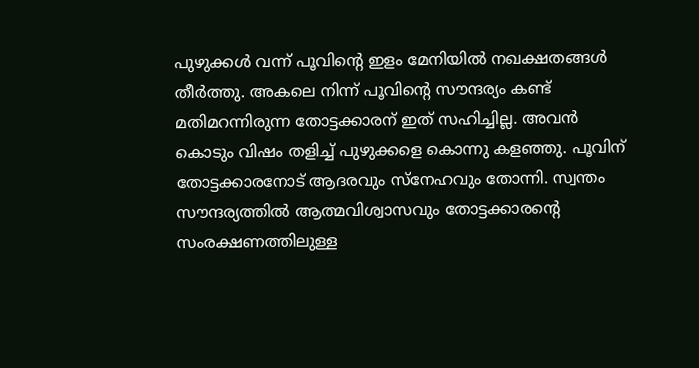പുഴുക്കള്‍ വന്ന് പൂവിന്‍റെ ഇളം മേനിയില്‍ നഖക്ഷതങ്ങള്‍ തീര്‍ത്തു. അകലെ നിന്ന് പൂവിന്‍റെ സൗന്ദര്യം കണ്ട് മതിമറന്നിരുന്ന തോട്ടക്കാരന് ഇത് സഹിച്ചില്ല. അവന്‍ കൊടും വിഷം തളിച്ച് പുഴുക്കളെ കൊന്നു കളഞ്ഞു. പൂവിന് തോട്ടക്കാരനോട് ആദരവും സ്നേഹവും തോന്നി. സ്വന്തം സൗന്ദര്യത്തില്‍ ആത്മവിശ്വാസവും തോട്ടക്കാരന്‍റെ സംരക്ഷണത്തിലുള്ള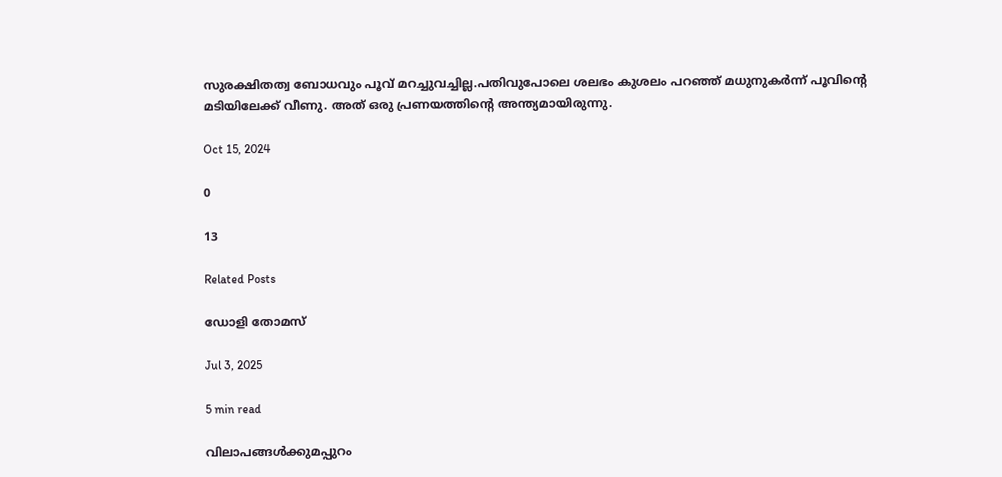സുരക്ഷിതത്വ ബോധവും പൂവ് മറച്ചുവച്ചില്ല.പതിവുപോലെ ശലഭം കുശലം പറഞ്ഞ് മധുനുകര്‍ന്ന് പൂവിന്‍റെ മടിയിലേക്ക് വീണു. അത് ഒരു പ്രണയത്തിന്‍റെ അന്ത്യമായിരുന്നു.

Oct 15, 2024

0

13

Related Posts

ഡോളി തോമസ്

Jul 3, 2025

5 min read

വിലാപങ്ങള്‍ക്കുമപ്പുറം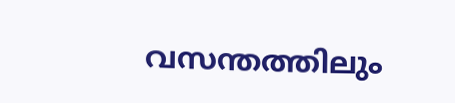വസന്തത്തിലും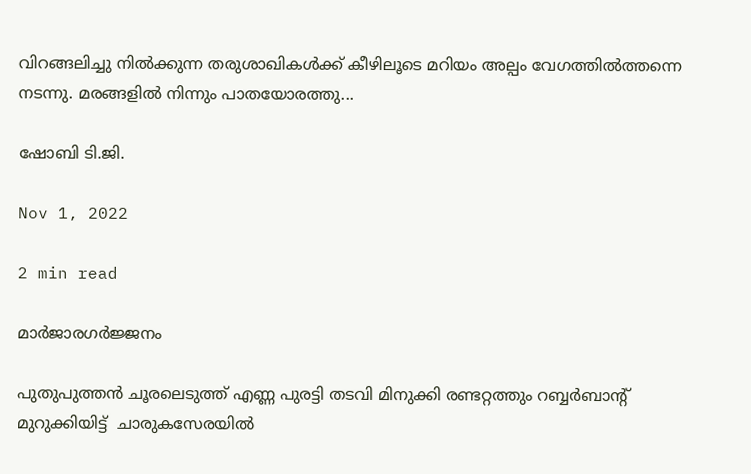വിറങ്ങലിച്ചു നില്‍ക്കുന്ന തരുശാഖികള്‍ക്ക് കീഴിലൂടെ മറിയം അല്പം വേഗത്തില്‍ത്തന്നെ നടന്നു. മരങ്ങളില്‍ നിന്നും പാതയോരത്തു...

ഷോബി ടി.ജി.

Nov 1, 2022

2 min read

മാര്‍ജാരഗര്‍ജ്ജനം

പുതുപുത്തന്‍ ചൂരലെടുത്ത് എണ്ണ പുരട്ടി തടവി മിനുക്കി രണ്ടറ്റത്തും റബ്ബര്‍ബാന്‍റ് മുറുക്കിയിട്ട്  ചാരുകസേരയില്‍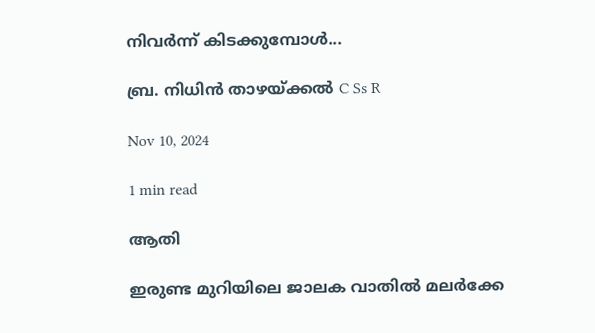നിവര്‍ന്ന് കിടക്കുമ്പോള്‍...

ബ്ര. നിധിന്‍ താഴയ്ക്കല്‍ C Ss R

Nov 10, 2024

1 min read

ആതി

ഇരുണ്ട മുറിയിലെ ജാലക വാതില്‍ മലര്‍ക്കേ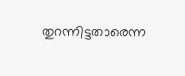തുറന്നിട്ടതാരെന്ന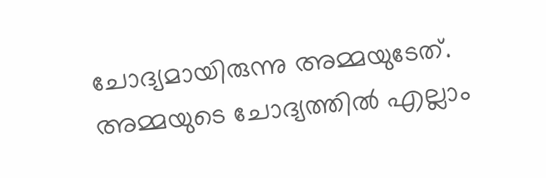ചോദ്യമായിരുന്നു അമ്മയുടേത്. അമ്മയുടെ ചോദ്യത്തില്‍ എല്ലാം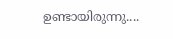ഉണ്ടായിരുന്നു....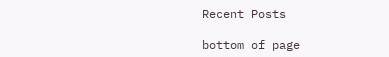Recent Posts

bottom of page